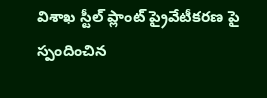విశాఖ స్టీల్ ప్లాంట్‌ ప్రైవేటీకరణ పై స్పందించిన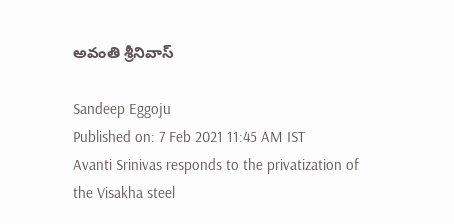అవంతి శ్రీనివాస్

Sandeep Eggoju
Published on: 7 Feb 2021 11:45 AM IST
Avanti Srinivas responds to the privatization of the Visakha steel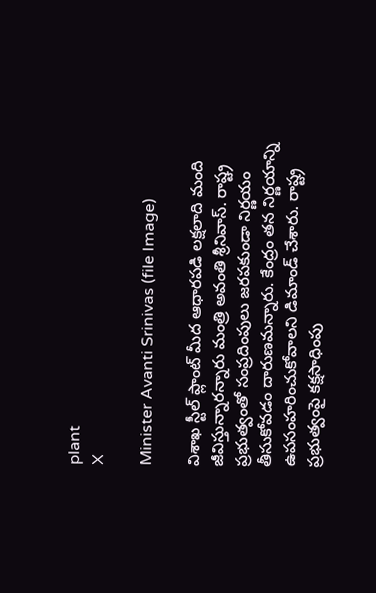plant
X

Minister Avanti Srinivas (file Image)

విశాఖ స్టీల్ ప్లాంట్‌ మీద ఆధారపడి లక్షలాది మంది జీవిస్తున్నారన్నారు మంత్రి అవంతి శ్రీనివాస్. రాష్ట్ర ప్రభుత్వంతో సంప్రదింపులు జరపకుండా నిర్ణయం తీసుకోవడం దారుణమన్నారు. కేంద్రం తన నిర్ణయాన్ని ఉపసంహరించుకోవాలని డిమాండ్‌ చేశారు. రాష్ట్ర ప్రభుత్వంపై కక్షసాధింపు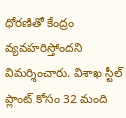ధోరణితో కేంద్రం వ్యవహరిస్తోందని విమర్శించారు. విశాఖ స్టీల్‌ ప్లాంట్ కోసం 32 మంది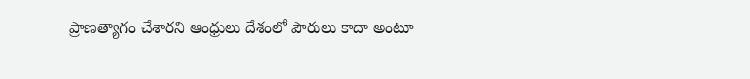ప్రాణత్యాగం చేశారని ఆంధ్రులు దేశంలో పౌరులు కాదా అంటూ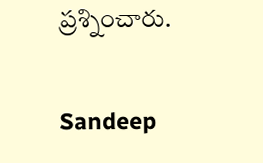ప్రశ్నించారు.

Sandeep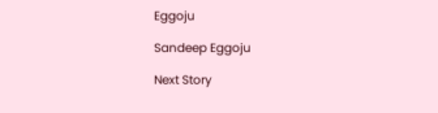Eggoju

Sandeep Eggoju

Next Story